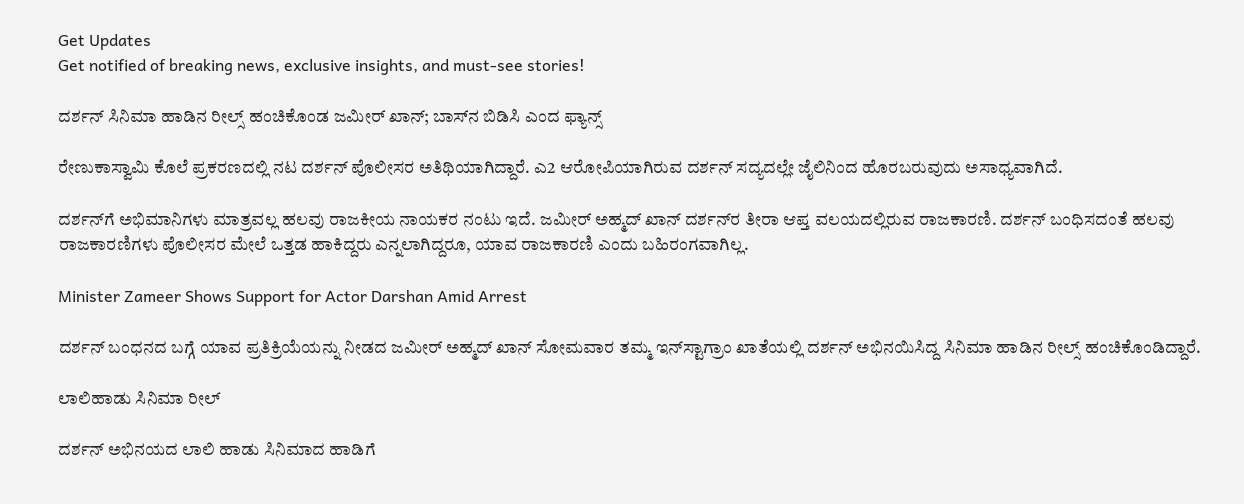Get Updates
Get notified of breaking news, exclusive insights, and must-see stories!

ದರ್ಶನ್ ಸಿನಿಮಾ ಹಾಡಿನ ರೀಲ್ಸ್ ಹಂಚಿಕೊಂಡ ಜಮೀರ್ ಖಾನ್; ಬಾಸ್‌ನ ಬಿಡಿಸಿ ಎಂದ ಫ್ಯಾನ್ಸ್

ರೇಣುಕಾಸ್ವಾಮಿ ಕೊಲೆ ಪ್ರಕರಣದಲ್ಲಿ ನಟ ದರ್ಶನ್ ಪೊಲೀಸರ ಅತಿಥಿಯಾಗಿದ್ದಾರೆ. ಎ2 ಆರೋಪಿಯಾಗಿರುವ ದರ್ಶನ್ ಸದ್ಯದಲ್ಲೇ ಜೈಲಿನಿಂದ ಹೊರಬರುವುದು ಅಸಾಧ್ಯವಾಗಿದೆ.

ದರ್ಶನ್‌ಗೆ ಅಭಿಮಾನಿಗಳು ಮಾತ್ರವಲ್ಲ ಹಲವು ರಾಜಕೀಯ ನಾಯಕರ ನಂಟು ಇದೆ. ಜಮೀರ್ ಅಹ್ಮದ್ ಖಾನ್‌ ದರ್ಶನ್‌ರ ತೀರಾ ಆಪ್ತ ವಲಯದಲ್ಲಿರುವ ರಾಜಕಾರಣಿ. ದರ್ಶನ್ ಬಂಧಿಸದಂತೆ ಹಲವು ರಾಜಕಾರಣಿಗಳು ಪೊಲೀಸರ ಮೇಲೆ ಒತ್ತಡ ಹಾಕಿದ್ದರು ಎನ್ನಲಾಗಿದ್ದರೂ, ಯಾವ ರಾಜಕಾರಣಿ ಎಂದು ಬಹಿರಂಗವಾಗಿಲ್ಲ.

Minister Zameer Shows Support for Actor Darshan Amid Arrest

ದರ್ಶನ್ ಬಂಧನದ ಬಗ್ಗೆ ಯಾವ ಪ್ರತಿಕ್ರಿಯೆಯನ್ನು ನೀಡದ ಜಮೀರ್ ಅಹ್ಮದ್ ಖಾನ್ ಸೋಮವಾರ ತಮ್ಮ ಇನ್‌ಸ್ಟಾಗ್ರಾಂ ಖಾತೆಯಲ್ಲಿ ದರ್ಶನ್‌ ಅಭಿನಯಿಸಿದ್ದ ಸಿನಿಮಾ ಹಾಡಿನ ರೀಲ್ಸ್ ಹಂಚಿಕೊಂಡಿದ್ದಾರೆ.

ಲಾಲಿಹಾಡು ಸಿನಿಮಾ ರೀಲ್

ದರ್ಶನ್ ಅಭಿನಯದ ಲಾಲಿ ಹಾಡು ಸಿನಿಮಾದ ಹಾಡಿಗೆ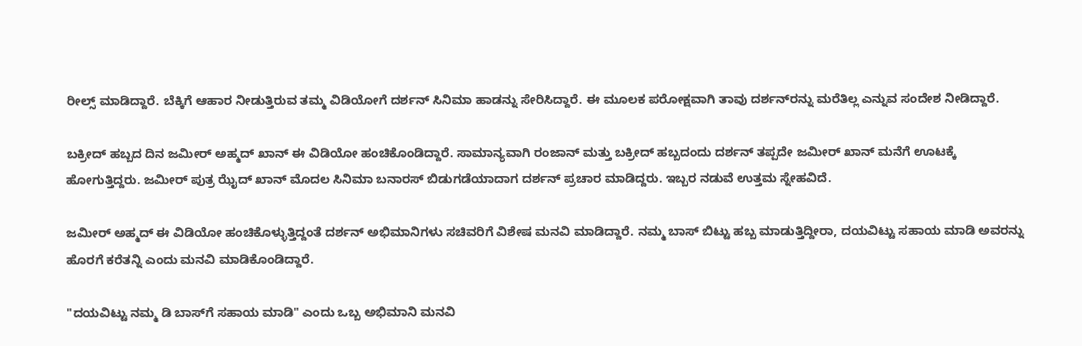ರೀಲ್ಸ್ ಮಾಡಿದ್ದಾರೆ. ಬೆಕ್ಕಿಗೆ ಆಹಾರ ನೀಡುತ್ತಿರುವ ತಮ್ಮ ವಿಡಿಯೋಗೆ ದರ್ಶನ್‌ ಸಿನಿಮಾ ಹಾಡನ್ನು ಸೇರಿಸಿದ್ದಾರೆ. ಈ ಮೂಲಕ ಪರೋಕ್ಷವಾಗಿ ತಾವು ದರ್ಶನ್‌ರನ್ನು ಮರೆತಿಲ್ಲ ಎನ್ನುವ ಸಂದೇಶ ನೀಡಿದ್ದಾರೆ.

ಬಕ್ರೀದ್ ಹಬ್ಬದ ದಿನ ಜಮೀರ್ ಅಹ್ಮದ್ ಖಾನ್ ಈ ವಿಡಿಯೋ ಹಂಚಿಕೊಂಡಿದ್ದಾರೆ. ಸಾಮಾನ್ಯವಾಗಿ ರಂಜಾನ್ ಮತ್ತು ಬಕ್ರೀದ್ ಹಬ್ಬದಂದು ದರ್ಶನ್ ತಪ್ಪದೇ ಜಮೀರ್ ಖಾನ್ ಮನೆಗೆ ಊಟಕ್ಕೆ ಹೋಗುತ್ತಿದ್ದರು. ಜಮೀರ್ ಪುತ್ರ ಝೈದ್ ಖಾನ್ ಮೊದಲ ಸಿನಿಮಾ ಬನಾರಸ್‌ ಬಿಡುಗಡೆಯಾದಾಗ ದರ್ಶನ್ ಪ್ರಚಾರ ಮಾಡಿದ್ದರು. ಇಬ್ಬರ ನಡುವೆ ಉತ್ತಮ ಸ್ನೇಹವಿದೆ.

ಜಮೀರ್ ಅಹ್ಮದ್ ಈ ವಿಡಿಯೋ ಹಂಚಿಕೊಳ್ಳುತ್ತಿದ್ದಂತೆ ದರ್ಶನ್ ಅಭಿಮಾನಿಗಳು ಸಚಿವರಿಗೆ ವಿಶೇಷ ಮನವಿ ಮಾಡಿದ್ದಾರೆ. ನಮ್ಮ ಬಾಸ್ ಬಿಟ್ಟು ಹಬ್ಬ ಮಾಡುತ್ತಿದ್ದೀರಾ, ದಯವಿಟ್ಟು ಸಹಾಯ ಮಾಡಿ ಅವರನ್ನು ಹೊರಗೆ ಕರೆತನ್ನಿ ಎಂದು ಮನವಿ ಮಾಡಿಕೊಂಡಿದ್ದಾರೆ.

"ದಯವಿಟ್ಟು ನಮ್ಮ ಡಿ ಬಾಸ್‌ಗೆ ಸಹಾಯ ಮಾಡಿ" ಎಂದು ಒಬ್ಬ ಅಭಿಮಾನಿ ಮನವಿ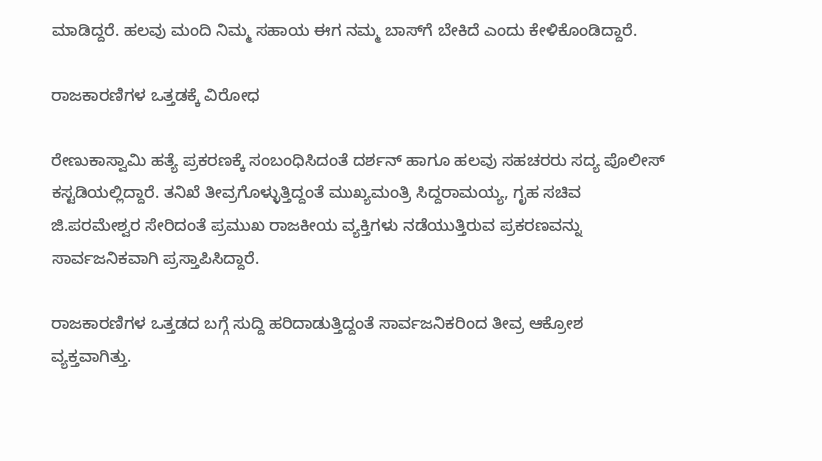ಮಾಡಿದ್ದರೆ. ಹಲವು ಮಂದಿ ನಿಮ್ಮ ಸಹಾಯ ಈಗ ನಮ್ಮ ಬಾಸ್‌ಗೆ ಬೇಕಿದೆ ಎಂದು ಕೇಳಿಕೊಂಡಿದ್ದಾರೆ.

ರಾಜಕಾರಣಿಗಳ ಒತ್ತಡಕ್ಕೆ ವಿರೋಧ

ರೇಣುಕಾಸ್ವಾಮಿ ಹತ್ಯೆ ಪ್ರಕರಣಕ್ಕೆ ಸಂಬಂಧಿಸಿದಂತೆ ದರ್ಶನ್ ಹಾಗೂ ಹಲವು ಸಹಚರರು ಸದ್ಯ ಪೊಲೀಸ್ ಕಸ್ಟಡಿಯಲ್ಲಿದ್ದಾರೆ. ತನಿಖೆ ತೀವ್ರಗೊಳ್ಳುತ್ತಿದ್ದಂತೆ ಮುಖ್ಯಮಂತ್ರಿ ಸಿದ್ದರಾಮಯ್ಯ, ಗೃಹ ಸಚಿವ ಜಿ.ಪರಮೇಶ್ವರ ಸೇರಿದಂತೆ ಪ್ರಮುಖ ರಾಜಕೀಯ ವ್ಯಕ್ತಿಗಳು ನಡೆಯುತ್ತಿರುವ ಪ್ರಕರಣವನ್ನು ಸಾರ್ವಜನಿಕವಾಗಿ ಪ್ರಸ್ತಾಪಿಸಿದ್ದಾರೆ.

ರಾಜಕಾರಣಿಗಳ ಒತ್ತಡದ ಬಗ್ಗೆ ಸುದ್ದಿ ಹರಿದಾಡುತ್ತಿದ್ದಂತೆ ಸಾರ್ವಜನಿಕರಿಂದ ತೀವ್ರ ಆಕ್ರೋಶ ವ್ಯಕ್ತವಾಗಿತ್ತು.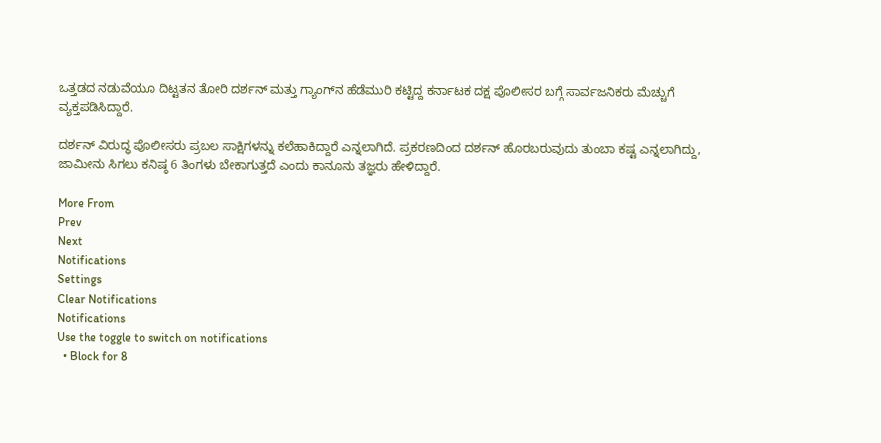ಒತ್ತಡದ ನಡುವೆಯೂ ದಿಟ್ಟತನ ತೋರಿ ದರ್ಶನ್‌ ಮತ್ತು ಗ್ಯಾಂಗ್‌ನ ಹೆಡೆಮುರಿ ಕಟ್ಟಿದ್ದ ಕರ್ನಾಟಕ ದಕ್ಷ ಪೊಲೀಸರ ಬಗ್ಗೆ ಸಾರ್ವಜನಿಕರು ಮೆಚ್ಚುಗೆ ವ್ಯಕ್ತಪಡಿಸಿದ್ದಾರೆ.

ದರ್ಶನ್ ವಿರುದ್ಧ ಪೊಲೀಸರು ಪ್ರಬಲ ಸಾಕ್ಷಿಗಳನ್ನು ಕಲೆಹಾಕಿದ್ದಾರೆ ಎನ್ನಲಾಗಿದೆ. ಪ್ರಕರಣದಿಂದ ದರ್ಶನ್‌ ಹೊರಬರುವುದು ತುಂಬಾ ಕಷ್ಟ ಎನ್ನಲಾಗಿದ್ದು, ಜಾಮೀನು ಸಿಗಲು ಕನಿಷ್ಠ 6 ತಿಂಗಳು ಬೇಕಾಗುತ್ತದೆ ಎಂದು ಕಾನೂನು ತಜ್ಞರು ಹೇಳಿದ್ದಾರೆ.

More From
Prev
Next
Notifications
Settings
Clear Notifications
Notifications
Use the toggle to switch on notifications
  • Block for 8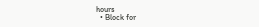hours
  • Block for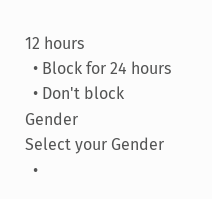12 hours
  • Block for 24 hours
  • Don't block
Gender
Select your Gender
  •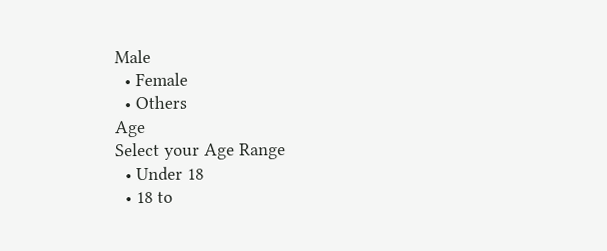Male
  • Female
  • Others
Age
Select your Age Range
  • Under 18
  • 18 to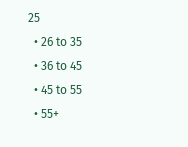25
  • 26 to 35
  • 36 to 45
  • 45 to 55
  • 55+